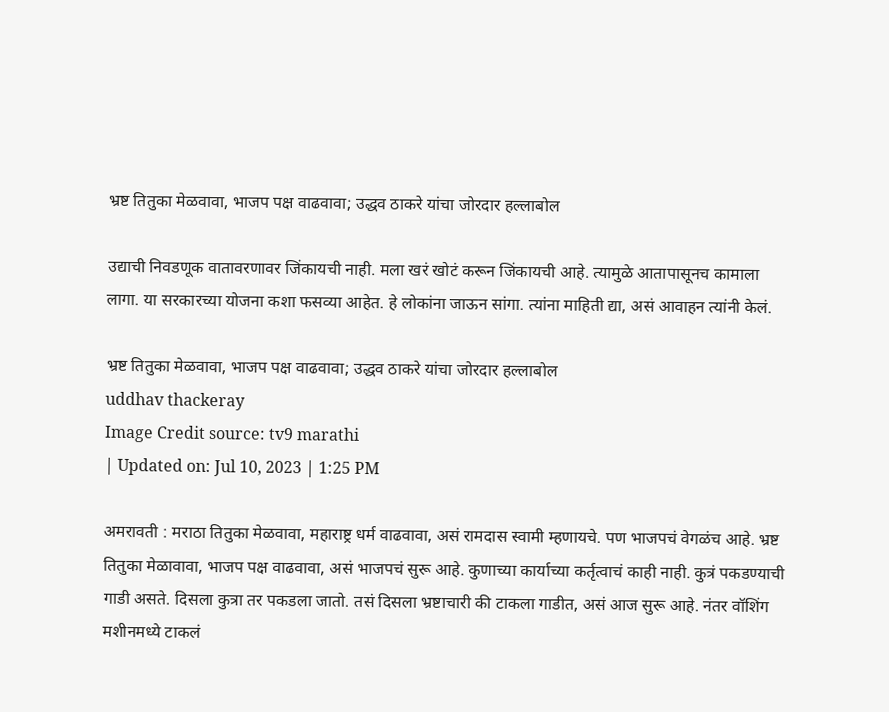भ्रष्ट तितुका मेळवावा, भाजप पक्ष वाढवावा; उद्धव ठाकरे यांचा जोरदार हल्लाबोल

उद्याची निवडणूक वातावरणावर जिंकायची नाही. मला खरं खोटं करून जिंकायची आहे. त्यामुळे आतापासूनच कामाला लागा. या सरकारच्या योजना कशा फसव्या आहेत. हे लोकांना जाऊन सांगा. त्यांना माहिती द्या, असं आवाहन त्यांनी केलं.

भ्रष्ट तितुका मेळवावा, भाजप पक्ष वाढवावा; उद्धव ठाकरे यांचा जोरदार हल्लाबोल
uddhav thackeray
Image Credit source: tv9 marathi
| Updated on: Jul 10, 2023 | 1:25 PM

अमरावती : मराठा तितुका मेळवावा, महाराष्ट्र धर्म वाढवावा, असं रामदास स्वामी म्हणायचे. पण भाजपचं वेगळंच आहे. भ्रष्ट तितुका मेळावावा, भाजप पक्ष वाढवावा, असं भाजपचं सुरू आहे. कुणाच्या कार्याच्या कर्तृत्वाचं काही नाही. कुत्रं पकडण्याची गाडी असते. दिसला कुत्रा तर पकडला जातो. तसं दिसला भ्रष्टाचारी की टाकला गाडीत, असं आज सुरू आहे. नंतर वॉशिंग मशीनमध्ये टाकलं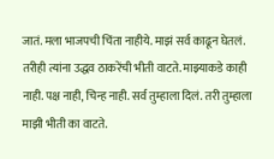जातं. मला भाजपची चिंता नाहीये. माझं सर्व काढून घेतलं. तरीही त्यांना उद्धव ठाकरेंची भीती वाटते. माझ्याकडे काही नाही. पक्ष नाही, चिन्ह नाही. सर्व तुम्हाला दिलं. तरी तुम्हाला माझी भीती का वाटते.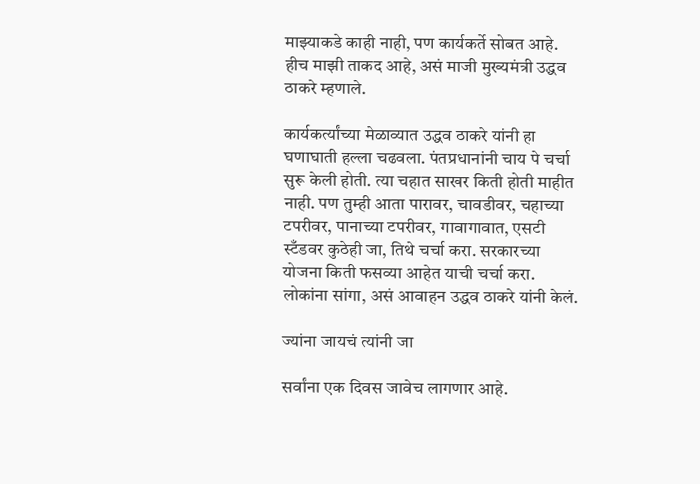माझ्याकडे काही नाही, पण कार्यकर्ते सोबत आहे. हीच माझी ताकद आहे, असं माजी मुख्यमंत्री उद्धव ठाकरे म्हणाले.

कार्यकर्त्यांच्या मेळाव्यात उद्धव ठाकरे यांनी हा घणाघाती हल्ला चढवला. पंतप्रधानांनी चाय पे चर्चा सुरू केली होती. त्या चहात साखर किती होती माहीत नाही. पण तुम्ही आता पारावर, चावडीवर, चहाच्या टपरीवर, पानाच्या टपरीवर, गावागावात, एसटी स्टँडवर कुठेही जा, तिथे चर्चा करा. सरकारच्या योजना किती फसव्या आहेत याची चर्चा करा. लोकांना सांगा, असं आवाहन उद्धव ठाकरे यांनी केलं.

ज्यांना जायचं त्यांनी जा

सर्वांना एक दिवस जावेच लागणार आहे.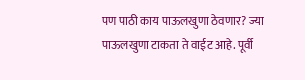पण पाठी काय पाऊलखुणा ठेवणार? ज्या पाऊलखुणा टाकता ते वाईट आहे. पूर्वी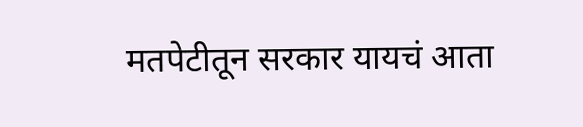मतपेटीतून सरकार यायचं आता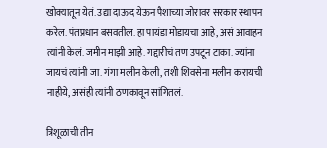खोक्यातून येतं. उद्या दाऊद येऊन पैशाच्या जोरावर सरकार स्थापन करेल. पंतप्रधान बसवतील. हा पायंडा मोडायचा आहे, असं आवाहन त्यांनी केलं. जमीन माझी आहे. गद्दारीचं तण उपटून टाका. ज्यांना जायचं त्यांनी जा. गंगा मलीन केली, तशी शिवसेना मलीन करायची नाहीये, असंही त्यांनी ठणकावून सांगितलं.

त्रिशूळाची तीन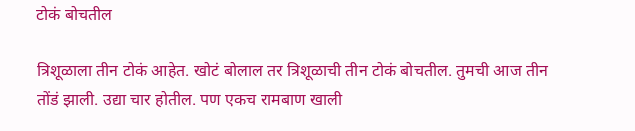टोकं बोचतील

त्रिशूळाला तीन टोकं आहेत. खोटं बोलाल तर त्रिशूळाची तीन टोकं बोचतील. तुमची आज तीन तोंडं झाली. उद्या चार होतील. पण एकच रामबाण खाली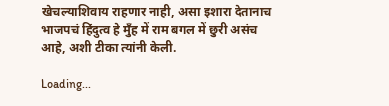खेचल्याशिवाय राहणार नाही, असा इशारा देतानाच भाजपचं हिंदुत्व हे मुँह में राम बगल में छुरी असंच आहे, अशी टीका त्यांनी केली.

Loading...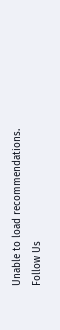Unable to load recommendations.
Follow Us